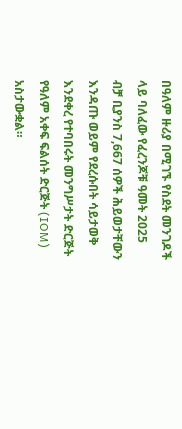በዓለም ዙሪያ በሚገኙ የስደት መንገዶች ላይ ባለፈው የፈረንጆቹ ዓመት 2025 ብቻ ቢያንስ 7,667 ሰዎች ሕይወታቸውን እንዳጡ ወይም የደረሱበት ሳይታወቅ እንደቀረ የተባበሩት መንግሥታት ድርጅት የዓለም አቀፍ ፍልሰት ድርጅት (IOM) አስታውቋል።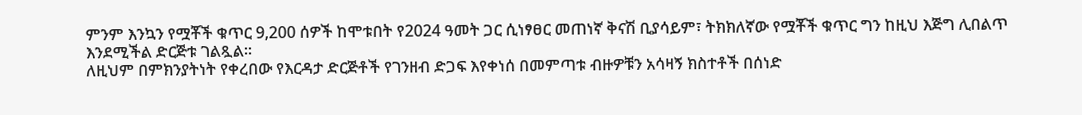ምንም እንኳን የሟቾች ቁጥር 9,200 ሰዎች ከሞቱበት የ2024 ዓመት ጋር ሲነፃፀር መጠነኛ ቅናሽ ቢያሳይም፣ ትክክለኛው የሟቾች ቁጥር ግን ከዚህ እጅግ ሊበልጥ እንደሚችል ድርጅቱ ገልጿል።
ለዚህም በምክንያትነት የቀረበው የእርዳታ ድርጅቶች የገንዘብ ድጋፍ እየቀነሰ በመምጣቱ ብዙዎቹን አሳዛኝ ክስተቶች በሰነድ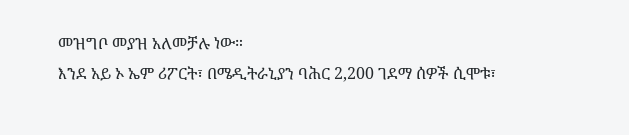መዝግቦ መያዝ አለመቻሉ ነው።
እንደ አይ ኦ ኤም ሪፖርት፣ በሜዲትራኒያን ባሕር 2,200 ገደማ ሰዎች ሲሞቱ፣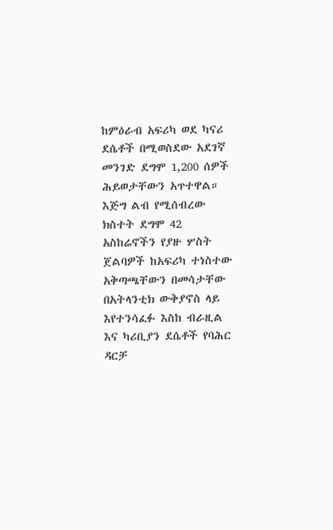ከምዕራብ አፍሪካ ወደ ካናሪ ደሴቶች በሚወስደው አደገኛ መንገድ ደግሞ 1,200 ሰዎች ሕይወታቸውን አጥተዋል።
እጅግ ልብ የሚሰብረው ክስተት ደግሞ 42 አስከሬኖችን የያዙ ሦስት ጀልባዎች ከአፍሪካ ተነስተው አቅጣጫቸውን በመሳታቸው በአትላንቲክ ውቅያኖስ ላይ እየተንሳፈፉ እስከ ብራዚል እና ካሪቢያን ደሴቶች የባሕር ዳርቻ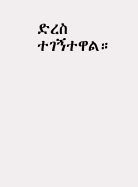ድረስ ተገኝተዋል።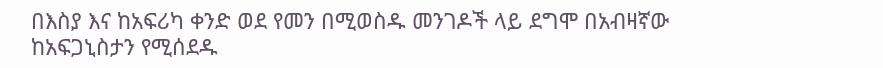በእስያ እና ከአፍሪካ ቀንድ ወደ የመን በሚወስዱ መንገዶች ላይ ደግሞ በአብዛኛው ከአፍጋኒስታን የሚሰደዱ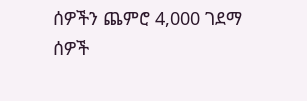ሰዎችን ጨምሮ 4,000 ገደማ ሰዎች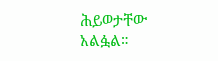ሕይወታቸው አልፏል።